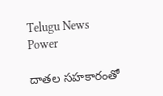Telugu News Power

దాతల సహకారంతో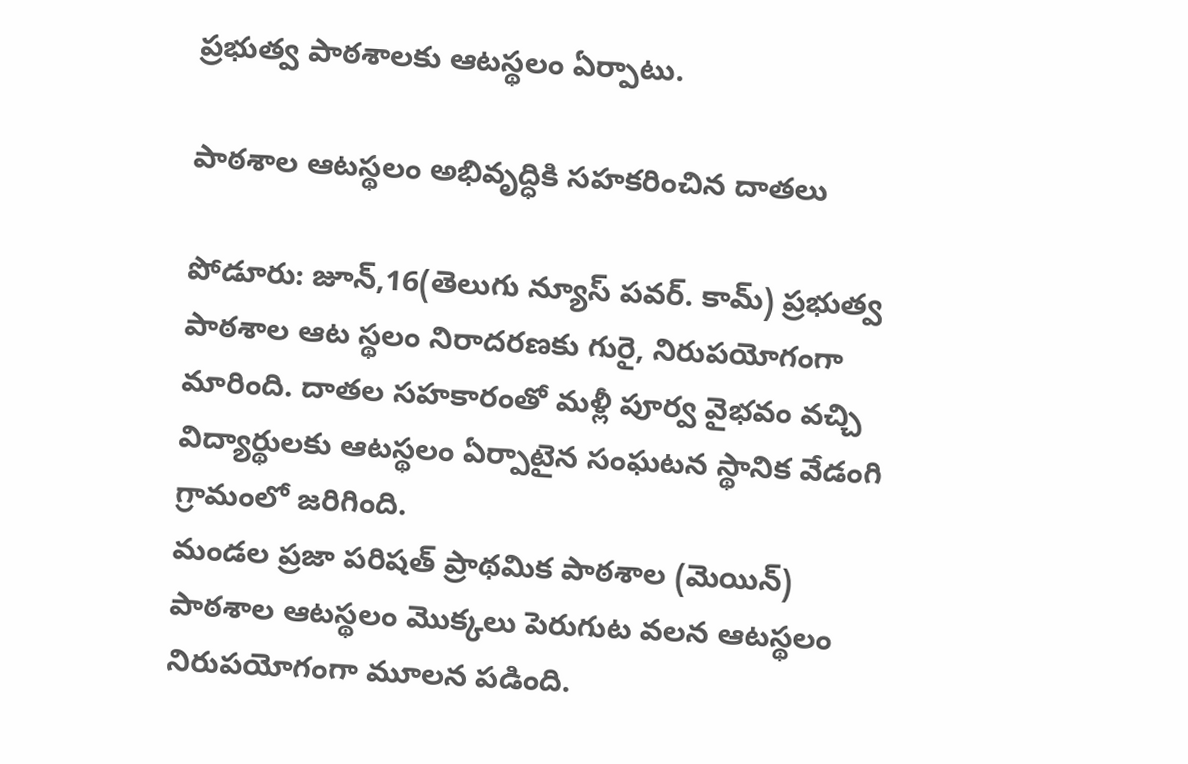ప్రభుత్వ పాఠశాలకు ఆటస్థలం ఏర్పాటు.

పాఠశాల ఆటస్థలం అభివృద్ధికి సహకరించిన దాతలు

పోడూరు: జూన్,16(తెలుగు న్యూస్ పవర్. కామ్) ప్రభుత్వ పాఠశాల ఆట స్థలం నిరాదరణకు గురై, నిరుపయోగంగా మారింది. దాతల సహకారంతో మళ్లీ పూర్వ వైభవం వచ్చి విద్యార్థులకు ఆటస్థలం ఏర్పాటైన సంఘటన స్థానిక వేడంగి గ్రామంలో జరిగింది.
మండల ప్రజా పరిషత్ ప్రాథమిక పాఠశాల (మెయిన్) పాఠశాల ఆటస్థలం మొక్కలు పెరుగుట వలన ఆటస్థలం నిరుపయోగంగా మూలన పడింది.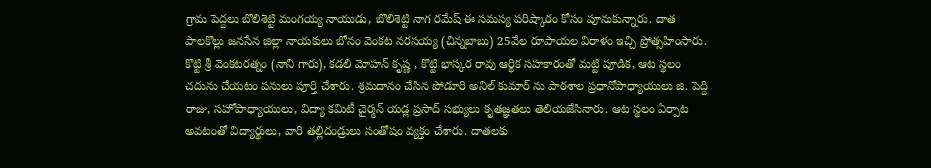గ్రామ పెద్దలు బొలిశెట్టి మంగయ్య నాయుడు, బొలిశెట్టి నాగ రమేష్ ఈ సమస్య పరిష్కారం కోసం పూనుకున్నారు. దాత పాలకొల్లు జనసేన జిల్లా నాయకులు బోనం వెంకట నరసయ్య (చిన్నబాబు) 25వేల రూపాయల విరాళం ఇచ్చి ప్రోత్సహింసారు. కొట్టి శ్రీ వెంకటరత్నం (నాని గారు), కడలి మోహన్ కృష్ణ , కొట్టి భాస్కర రావు ఆర్థిక సహకారంతో మట్టి పూడిక, ఆట స్థలం చదును చేయటం పనులు పూర్తి చేశారు. శ్రమదానం చేసిన పోడూరి అనిల్ కుమార్ ను పాఠశాల ప్రధానోపాధ్యాయులు జి. పెద్ది రాజు, సహోపాధ్యాయులు, విద్యా కమిటీ చైర్మన్ యడ్ల ప్రసాద్ సభ్యులు కృతజ్ఞతలు తెలియజేసినారు. ఆట స్థలం ఏర్పాట అవటంతో విద్యార్థులు, వారి తల్లిదండ్రులు సంతోషం వ్యక్తం చేశారు. దాతలకు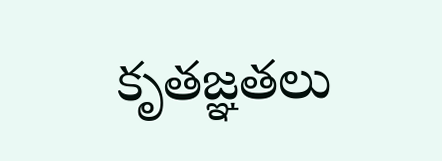కృతజ్ఞతలు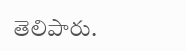తెలిపారు.